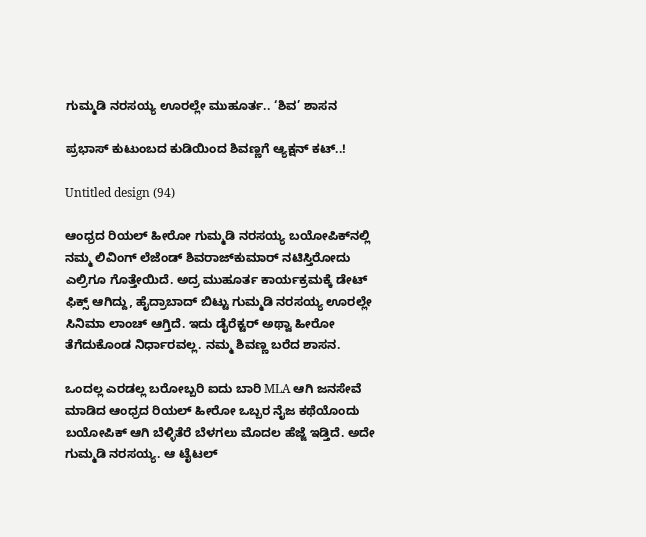ಗುಮ್ಮಡಿ ನರಸಯ್ಯ ಊರಲ್ಲೇ ಮುಹೂರ್ತ.. ‘ಶಿವ’ ಶಾಸನ

ಪ್ರಭಾಸ್ ಕುಟುಂಬದ ಕುಡಿಯಿಂದ ಶಿವಣ್ಣಗೆ ಆ್ಯಕ್ಷನ್ ಕಟ್..!

Untitled design (94)

ಆಂಧ್ರದ ರಿಯಲ್ ಹೀರೋ ಗುಮ್ಮಡಿ ನರಸಯ್ಯ ಬಯೋಪಿಕ್‌‌ನಲ್ಲಿ ನಮ್ಮ ಲಿವಿಂಗ್ ಲೆಜೆಂಡ್ ಶಿವರಾಜ್‌ಕುಮಾರ್ ನಟಿಸ್ತಿರೋದು ಎಲ್ರಿಗೂ ಗೊತ್ತೇಯಿದೆ. ಅದ್ರ ಮುಹೂರ್ತ ಕಾರ್ಯಕ್ರಮಕ್ಕೆ ಡೇಟ್ ಫಿಕ್ಸ್ ಆಗಿದ್ದು, ಹೈದ್ರಾಬಾದ್ ಬಿಟ್ಟು ಗುಮ್ಮಡಿ ನರಸಯ್ಯ ಊರಲ್ಲೇ ಸಿನಿಮಾ ಲಾಂಚ್ ಆಗ್ತಿದೆ. ಇದು ಡೈರೆಕ್ಟರ್ ಅಥ್ವಾ ಹೀರೋ ತೆಗೆದುಕೊಂಡ ನಿರ್ಧಾರವಲ್ಲ. ನಮ್ಮ ಶಿವಣ್ಣ ಬರೆದ ಶಾಸನ.

ಒಂದಲ್ಲ ಎರಡಲ್ಲ ಬರೋಬ್ಬರಿ ಐದು ಬಾರಿ MLA ಆಗಿ ಜನಸೇವೆ ಮಾಡಿದ ಆಂಧ್ರದ ರಿಯಲ್ ಹೀರೋ ಒಬ್ಬರ ನೈಜ ಕಥೆಯೊಂದು ಬಯೋಪಿಕ್ ಆಗಿ ಬೆಳ್ಳಿತೆರೆ ಬೆಳಗಲು ಮೊದಲ ಹೆಜ್ಜೆ ಇಡ್ತಿದೆ. ಅದೇ ಗುಮ್ಮಡಿ ನರಸಯ್ಯ. ಆ ಟೈಟಲ್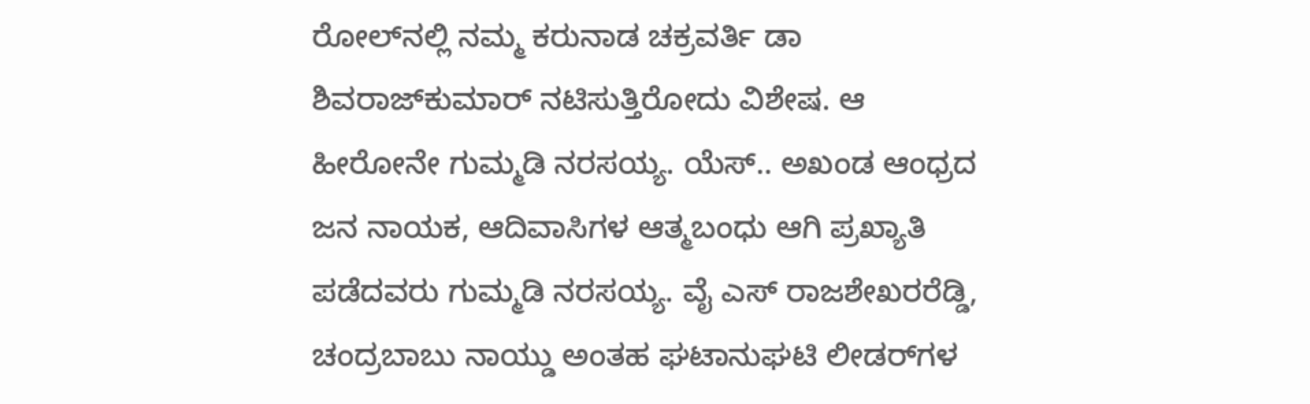ರೋಲ್‌‌ನಲ್ಲಿ ನಮ್ಮ ಕರುನಾಡ ಚಕ್ರವರ್ತಿ ಡಾ ಶಿವರಾಜ್‌‌ಕುಮಾರ್ ನಟಿಸುತ್ತಿರೋದು ವಿಶೇಷ. ಆ ಹೀರೋನೇ ಗುಮ್ಮಡಿ ನರಸಯ್ಯ. ಯೆಸ್.. ಅಖಂಡ ಆಂಧ್ರದ ಜನ ನಾಯಕ, ಆದಿವಾಸಿಗಳ ಆತ್ಮಬಂಧು ಆಗಿ ಪ್ರಖ್ಯಾತಿ ಪಡೆದವರು ಗುಮ್ಮಡಿ ನರಸಯ್ಯ. ವೈ ಎಸ್ ರಾಜಶೇಖರರೆಡ್ಡಿ, ಚಂದ್ರಬಾಬು ನಾಯ್ಡು ಅಂತಹ ಘಟಾನುಘಟಿ ಲೀಡರ್‌‌ಗಳ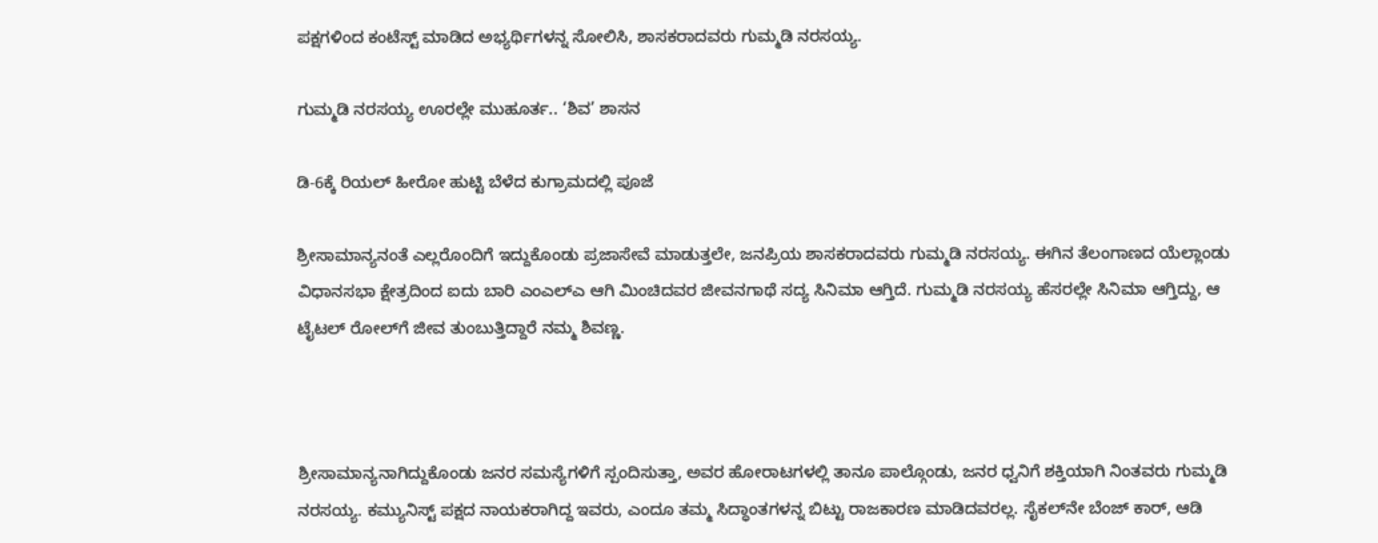ಪಕ್ಷಗಳಿಂದ ಕಂಟೆಸ್ಟ್ ಮಾಡಿದ ಅಭ್ಯರ್ಥಿಗಳನ್ನ ಸೋಲಿಸಿ, ಶಾಸಕರಾದವರು ಗುಮ್ಮಡಿ ನರಸಯ್ಯ.

ಗುಮ್ಮಡಿ ನರಸಯ್ಯ ಊರಲ್ಲೇ ಮುಹೂರ್ತ.. ‘ಶಿವ’ ಶಾಸನ

ಡಿ-6ಕ್ಕೆ ರಿಯಲ್ ಹೀರೋ ಹುಟ್ಟಿ ಬೆಳೆದ ಕುಗ್ರಾಮದಲ್ಲಿ ಪೂಜೆ

ಶ್ರೀಸಾಮಾನ್ಯನಂತೆ ಎಲ್ಲರೊಂದಿಗೆ ಇದ್ದುಕೊಂಡು ಪ್ರಜಾಸೇವೆ ಮಾಡುತ್ತಲೇ, ಜನಪ್ರಿಯ ಶಾಸಕರಾದವರು ಗುಮ್ಮಡಿ ನರಸಯ್ಯ. ಈಗಿನ ತೆಲಂಗಾಣದ ಯೆಲ್ಲಾಂಡು ವಿಧಾನಸಭಾ ಕ್ಷೇತ್ರದಿಂದ ಐದು ಬಾರಿ ಎಂಎಲ್‌ಎ ಆಗಿ ಮಿಂಚಿದವರ ಜೀವನಗಾಥೆ ಸದ್ಯ ಸಿನಿಮಾ ಆಗ್ತಿದೆ. ಗುಮ್ಮಡಿ ನರಸಯ್ಯ ಹೆಸರಲ್ಲೇ ಸಿನಿಮಾ ಆಗ್ತಿದ್ದು, ಆ ಟೈಟಲ್ ರೋಲ್‌ಗೆ ಜೀವ ತುಂಬುತ್ತಿದ್ದಾರೆ ನಮ್ಮ ಶಿವಣ್ಣ.



ಶ್ರೀಸಾಮಾನ್ಯನಾಗಿದ್ದುಕೊಂಡು ಜನರ ಸಮಸ್ಯೆಗಳಿಗೆ ಸ್ಪಂದಿಸುತ್ತಾ, ಅವರ ಹೋರಾಟಗಳಲ್ಲಿ ತಾನೂ ಪಾಲ್ಗೊಂಡು, ಜನರ ಧ್ವನಿಗೆ ಶಕ್ತಿಯಾಗಿ ನಿಂತವರು ಗುಮ್ಮಡಿ ನರಸಯ್ಯ. ಕಮ್ಯುನಿಸ್ಟ್ ಪಕ್ಷದ ನಾಯಕರಾಗಿದ್ದ ಇವರು, ಎಂದೂ ತಮ್ಮ ಸಿದ್ಧಾಂತಗಳನ್ನ ಬಿಟ್ಟು ರಾಜಕಾರಣ ಮಾಡಿದವರಲ್ಲ. ಸೈಕಲ್‌‌ನೇ ಬೆಂಜ್ ಕಾರ್, ಆಡಿ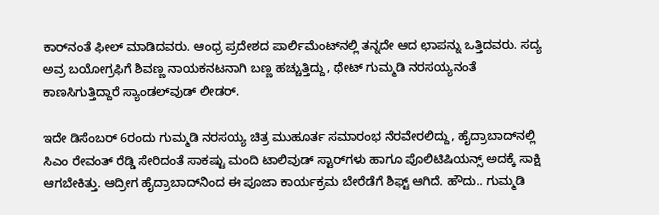ಕಾರ್‌‌ನಂತೆ ಫೀಲ್ ಮಾಡಿದವರು. ಆಂಧ್ರ ಪ್ರದೇಶದ ಪಾರ್ಲಿಮೆಂಟ್‌‌ನಲ್ಲಿ ತನ್ನದೇ ಆದ ಛಾಪನ್ನು ಒತ್ತಿದವರು. ಸದ್ಯ ಅವ್ರ ಬಯೋಗ್ರಫಿಗೆ ಶಿವಣ್ಣ ನಾಯಕನಟನಾಗಿ ಬಣ್ಣ ಹಚ್ಚುತ್ತಿದ್ದು, ಥೇಟ್ ಗುಮ್ಮಡಿ ನರಸಯ್ಯನಂತೆ ಕಾಣಸಿಗುತ್ತಿದ್ದಾರೆ ಸ್ಯಾಂಡಲ್‌ವುಡ್ ಲೀಡರ್.

ಇದೇ ಡಿಸೆಂಬರ್ 6ರಂದು ಗುಮ್ಮಡಿ ನರಸಯ್ಯ ಚಿತ್ರ ಮುಹೂರ್ತ ಸಮಾರಂಭ ನೆರವೇರಲಿದ್ದು, ಹೈದ್ರಾಬಾದ್‌‌ನಲ್ಲಿ ಸಿಎಂ ರೇವಂತ್ ರೆಡ್ಡಿ ಸೇರಿದಂತೆ ಸಾಕಷ್ಟು ಮಂದಿ ಟಾಲಿವುಡ್ ಸ್ಟಾರ್‌ಗಳು ಹಾಗೂ ಪೊಲಿಟಿಷಿಯನ್ಸ್ ಅದಕ್ಕೆ ಸಾಕ್ಷಿ ಆಗಬೇಕಿತ್ತು. ಆದ್ರೀಗ ಹೈದ್ರಾಬಾದ್‌‌ನಿಂದ ಈ ಪೂಜಾ ಕಾರ್ಯಕ್ರಮ ಬೇರೆಡೆಗೆ ಶಿಫ್ಟ್ ಆಗಿದೆ. ಹೌದು.. ಗುಮ್ಮಡಿ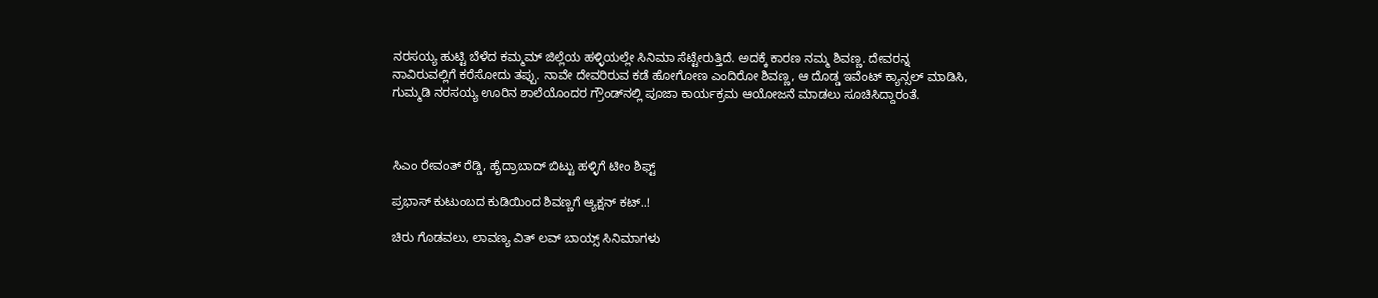ನರಸಯ್ಯ ಹುಟ್ಟಿ ಬೆಳೆದ ಕಮ್ಮಮ್‌ ಜಿಲ್ಲೆಯ ಹಳ್ಳಿಯಲ್ಲೇ ಸಿನಿಮಾ ಸೆಟ್ಟೇರುತ್ತಿದೆ. ಅದಕ್ಕೆ ಕಾರಣ ನಮ್ಮ ಶಿವಣ್ಣ. ದೇವರನ್ನ ನಾವಿರುವಲ್ಲಿಗೆ ಕರೆಸೋದು ತಪ್ಪು. ನಾವೇ ದೇವರಿರುವ ಕಡೆ ಹೋಗೋಣ ಎಂದಿರೋ ಶಿವಣ್ಣ, ಆ ದೊಡ್ಡ ಇವೆಂಟ್ ಕ್ಯಾನ್ಸಲ್ ಮಾಡಿಸಿ, ಗುಮ್ಮಡಿ ನರಸಯ್ಯ ಊರಿನ ಶಾಲೆಯೊಂದರ ಗ್ರೌಂಡ್‌‌ನಲ್ಲಿ ಪೂಜಾ ಕಾರ್ಯಕ್ರಮ ಆಯೋಜನೆ ಮಾಡಲು ಸೂಚಿಸಿದ್ದಾರಂತೆ.



ಸಿಎಂ ರೇವಂತ್ ರೆಡ್ಡಿ, ಹೈದ್ರಾಬಾದ್ ಬಿಟ್ಟು ಹಳ್ಳಿಗೆ ಟೀಂ ಶಿಫ್ಟ್

ಪ್ರಭಾಸ್ ಕುಟುಂಬದ ಕುಡಿಯಿಂದ ಶಿವಣ್ಣಗೆ ಆ್ಯಕ್ಷನ್ ಕಟ್..!

ಚಿರು ಗೊಡವಲು, ಲಾವಣ್ಯ ವಿತ್ ಲವ್ ಬಾಯ್ಸ್ ಸಿನಿಮಾಗಳು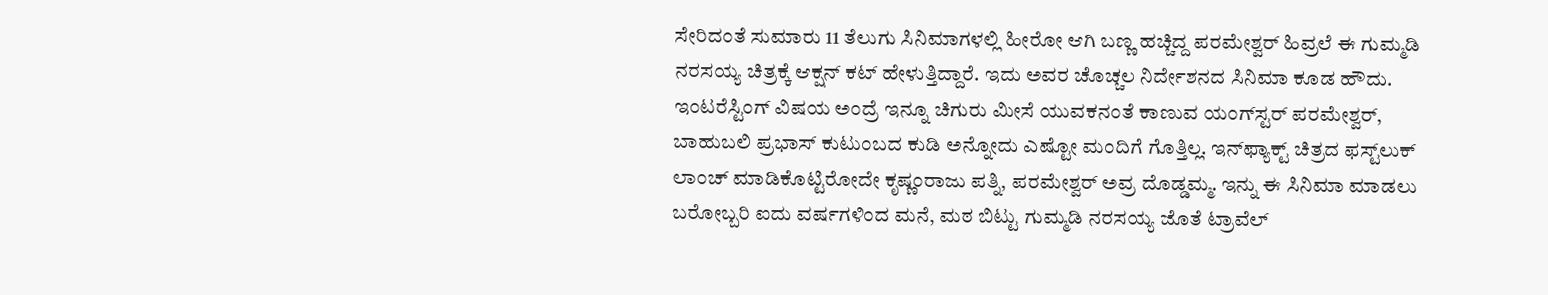ಸೇರಿದಂತೆ ಸುಮಾರು 11 ತೆಲುಗು ಸಿನಿಮಾಗಳಲ್ಲಿ ಹೀರೋ ಆಗಿ ಬಣ್ಣ ಹಚ್ಚಿದ್ದ ಪರಮೇಶ್ವರ್ ಹಿವ್ರಲೆ ಈ‌ ಗುಮ್ಮಡಿ‌ ನರಸಯ್ಯ ಚಿತ್ರಕ್ಕೆ ಆಕ್ಷನ್ ಕಟ್ ಹೇಳುತ್ತಿದ್ದಾರೆ. ಇದು ಅವರ ಚೊಚ್ಚಲ ನಿರ್ದೇಶನದ ಸಿನಿಮಾ ಕೂಡ ಹೌದು. ಇಂಟರೆಸ್ಟಿಂಗ್ ವಿಷಯ ಅಂದ್ರೆ ಇನ್ನೂ ಚಿಗುರು ಮೀಸೆ ಯುವಕನಂತೆ ಕಾಣುವ ಯಂಗ್‌ಸ್ಟರ್ ಪರಮೇಶ್ವರ್, ಬಾಹುಬಲಿ ಪ್ರಭಾಸ್ ಕುಟುಂಬದ ಕುಡಿ ಅನ್ನೋದು ಎಷ್ಟೋ ಮಂದಿಗೆ ಗೊತ್ತಿಲ್ಲ. ಇನ್‌‌ಫ್ಯಾಕ್ಟ್ ಚಿತ್ರದ ಫಸ್ಟ್‌ಲುಕ್ ಲಾಂಚ್ ಮಾಡಿಕೊಟ್ಟಿರೋದೇ ಕೃಷ್ಣಂರಾಜು ಪತ್ನಿ, ಪರಮೇಶ್ವರ್ ಅವ್ರ ದೊಡ್ಡಮ್ಮ. ಇನ್ನು ಈ ಸಿನಿಮಾ ಮಾಡಲು ಬರೋಬ್ಬರಿ ಐದು ವರ್ಷಗಳಿಂದ ಮನೆ, ಮಠ ಬಿಟ್ಟು ಗುಮ್ಮಡಿ ನರಸಯ್ಯ ಜೊತೆ ಟ್ರಾವೆಲ್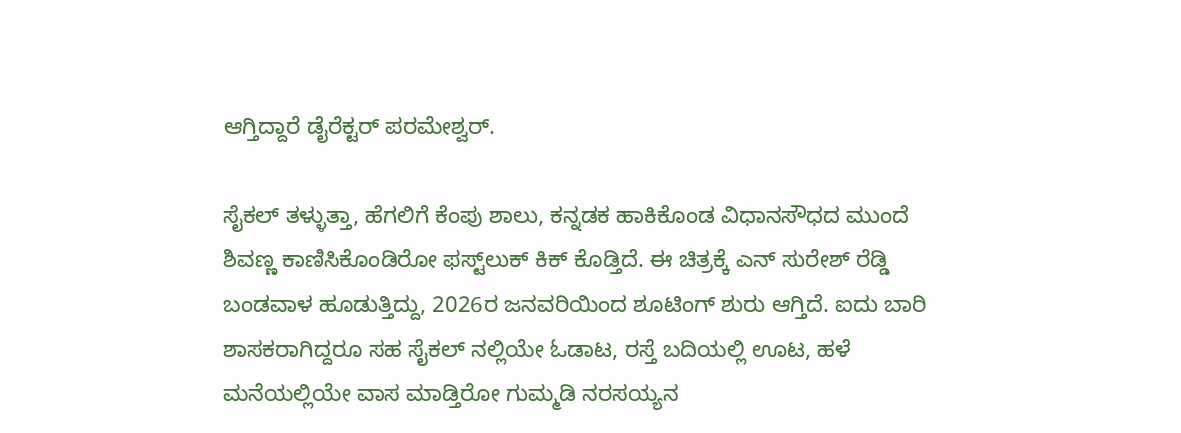ಆಗ್ತಿದ್ದಾರೆ ಡೈರೆಕ್ಟರ್ ಪರಮೇಶ್ವರ್.

ಸೈಕಲ್ ತಳ್ಳುತ್ತಾ, ಹೆಗಲಿಗೆ ಕೆಂಪು ಶಾಲು, ಕನ್ನಡಕ ಹಾಕಿಕೊಂಡ ವಿಧಾನಸೌಧದ ಮುಂದೆ ಶಿವಣ್ಣ ಕಾಣಿಸಿಕೊಂಡಿರೋ ಫಸ್ಟ್‌ಲುಕ್ ಕಿಕ್ ಕೊಡ್ತಿದೆ. ಈ ಚಿತ್ರಕ್ಕೆ ಎನ್ ಸುರೇಶ್ ರೆಡ್ಡಿ ಬಂಡವಾಳ ಹೂಡುತ್ತಿದ್ದು, 2026ರ ಜನವರಿಯಿಂದ ಶೂಟಿಂಗ್ ಶುರು ಆಗ್ತಿದೆ. ಐದು ಬಾರಿ ಶಾಸಕರಾಗಿದ್ದರೂ ಸಹ ಸೈಕಲ್ ನಲ್ಲಿಯೇ ಓಡಾಟ, ರಸ್ತೆ ಬದಿಯಲ್ಲಿ ಊಟ, ಹಳೆ ಮನೆಯಲ್ಲಿಯೇ ವಾಸ ಮಾಡ್ತಿರೋ ಗುಮ್ಮಡಿ ನರಸಯ್ಯನ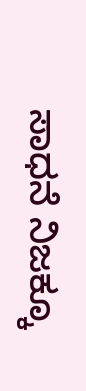ಸಾಧನೆ ನಿಜಕ್ಕೂ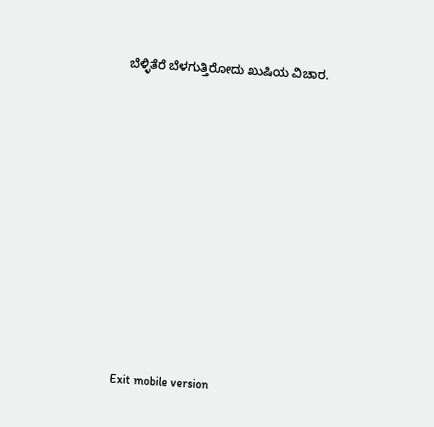ಬೆಳ್ಳಿತೆರೆ ಬೆಳಗುತ್ತಿರೋದು ಖುಷಿಯ ವಿಚಾರ.











Exit mobile version